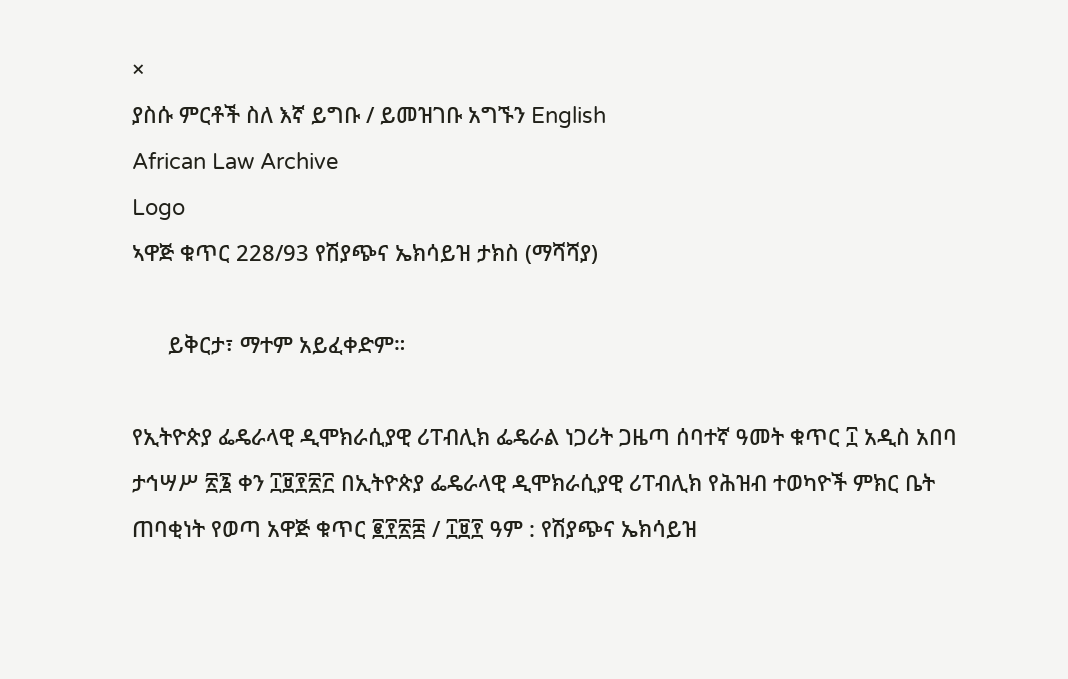×
ያስሱ ምርቶች ስለ እኛ ይግቡ / ይመዝገቡ አግኙን English
African Law Archive
Logo
ኣዋጅ ቁጥር 228/93 የሽያጭና ኤክሳይዝ ታክስ (ማሻሻያ)

      ይቅርታ፣ ማተም አይፈቀድም።

የኢትዮጵያ ፌዴራላዊ ዲሞክራሲያዊ ሪፐብሊክ ፌዴራል ነጋሪት ጋዜጣ ሰባተኛ ዓመት ቁጥር ፲ አዲስ አበባ ታኅሣሥ ፳፮ ቀን ፲፱፻፳፫ በኢትዮጵያ ፌዴራላዊ ዲሞክራሲያዊ ሪፐብሊክ የሕዝብ ተወካዮች ምክር ቤት ጠባቂነት የወጣ አዋጅ ቁጥር ፪፻፳፰ / ፲፱፻ ዓም : የሽያጭና ኤክሳይዝ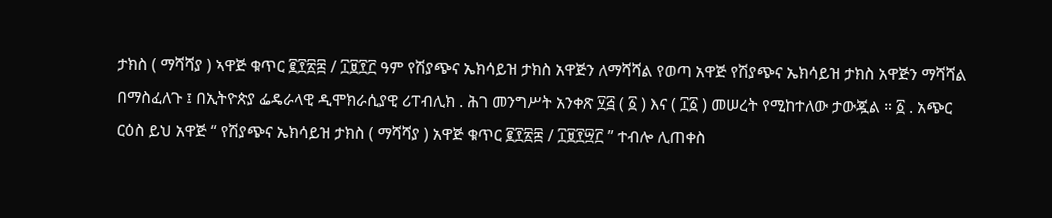ታክስ ( ማሻሻያ ) ኣዋጅ ቁጥር ፪፻፳፰ / ፲፱፻፫ ዓም የሽያጭና ኤክሳይዝ ታክስ አዋጅን ለማሻሻል የወጣ አዋጅ የሽያጭና ኤክሳይዝ ታክስ አዋጅን ማሻሻል በማስፈለጉ ፤ በኢትዮጵያ ፌዴራላዊ ዲሞክራሲያዊ ሪፐብሊክ . ሕገ መንግሥት አንቀጽ ፶፭ ( ፩ ) እና ( ፲፩ ) መሠረት የሚከተለው ታውጇል ። ፩ . አጭር ርዕስ ይህ አዋጅ “ የሽያጭና ኤክሳይዝ ታክስ ( ማሻሻያ ) አዋጅ ቁጥር ፪፻፳፰ / ፲፱፻፵፫ ” ተብሎ ሊጠቀስ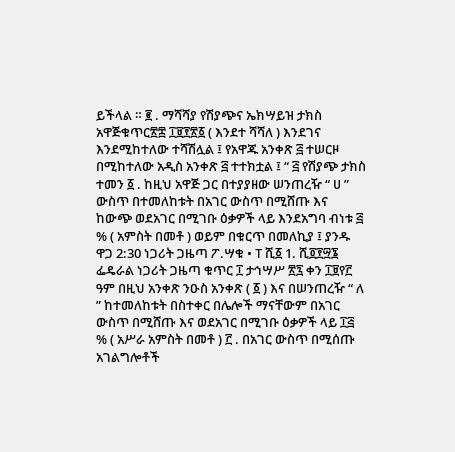ይችላል ። ፪ . ማሻሻያ የሽያጭና ኤክሣይዝ ታክስ አዋጅቁጥር፳፰ ፲፱፻፳፩ ( እንደተ ሻሻለ ) እንደገና እንደሚከተለው ተሻሽሏል ፤ የአዋጁ አንቀጽ ፭ ተሠርዞ በሚከተለው አዲስ አንቀጽ ፭ ተተክቷል ፤ “ ፭ የሽያጭ ታክስ ተመን ፩ . ከዚህ አዋጅ ጋር በተያያዘው ሠንጠረዥ “ ሀ ” ውስጥ በተመለከቱት በአገር ውስጥ በሚሸጡ እና ከውጭ ወደአገር በሚገቡ ዕቃዎች ላይ እንደአግባ ብነቱ ፭ % ( አምስት በመቶ ) ወይም በቁርጥ በመለኪያ ፤ ያንዱ ዋጋ 2:30 ነጋሪት ጋዜጣ ፖ.ሣቁ • T ሺ፩ 1. ሺ፬፻፵፮ ፌዴራል ነጋሪት ጋዜጣ ቁጥር ፲ ታኅሣሥ ፳፯ ቀን ፲፱የ፫ ዓም በዚህ አንቀጽ ንዑስ አንቀጽ ( ፩ ) እና በሠንጠረዥ “ ለ ” ከተመለከቱት በስተቀር በሌሎች ማናቸውም በአገር ውስጥ በሚሸጡ እና ወደአገር በሚገቡ ዕቃዎች ላይ ፲፭ % ( አሥራ አምስት በመቶ ) ፫ . በአገር ውስጥ በሚሰጡ አገልግሎቶች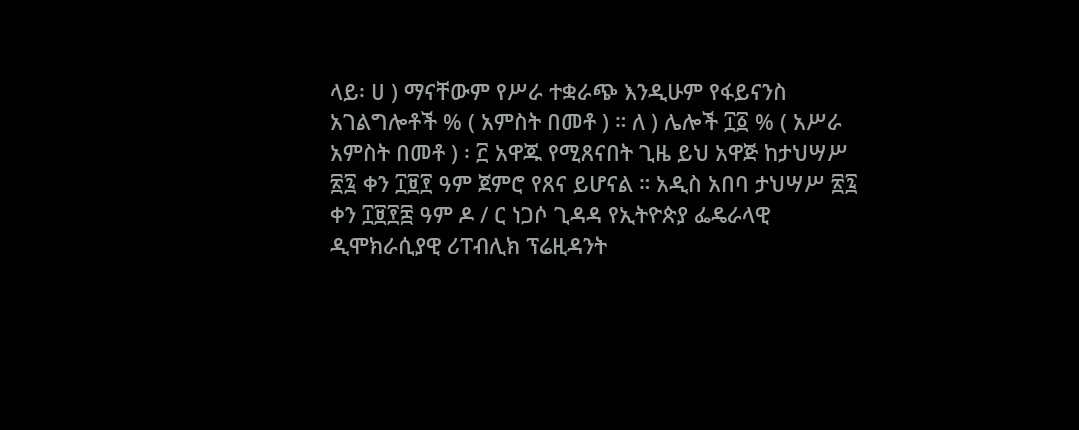ላይ፡ ሀ ) ማናቸውም የሥራ ተቋራጭ እንዲሁም የፋይናንስ አገልግሎቶች % ( አምስት በመቶ ) ። ለ ) ሌሎች ፲፩ % ( አሥራ አምስት በመቶ ) ፡ ፫ አዋጁ የሚጸናበት ጊዜ ይህ አዋጅ ከታህሣሥ ፳፯ ቀን ፲፱፻ ዓም ጀምሮ የጸና ይሆናል ። አዲስ አበባ ታህሣሥ ፳፯ ቀን ፲፱፻፰ ዓም ዶ / ር ነጋሶ ጊዳዳ የኢትዮጵያ ፌዴራላዊ ዲሞክራሲያዊ ሪፐብሊክ ፕሬዚዳንት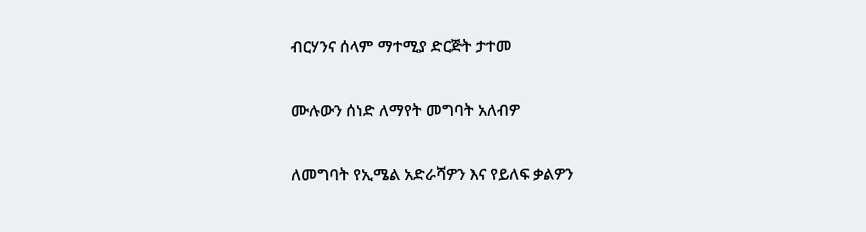ብርሃንና ሰላም ማተሚያ ድርጅት ታተመ

ሙሉውን ሰነድ ለማየት መግባት አለብዎ

ለመግባት የኢሜል አድራሻዎን እና የይለፍ ቃልዎን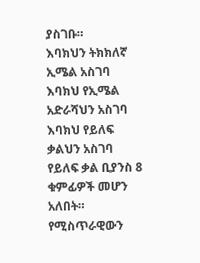ያስገቡ።
እባክህን ትክክለኛ ኢሜል አስገባ
እባክህ የኢሜል አድራሻህን አስገባ
እባክህ የይለፍ ቃልህን አስገባ
የይለፍ ቃል ቢያንስ 8 ቁምፊዎች መሆን አለበት።
የሚስጥራዊውን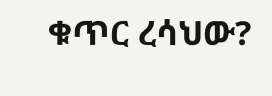ቁጥር ረሳህው?